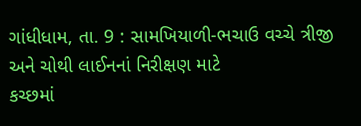ગાંધીધામ, તા. 9 : સામખિયાળી-ભચાઉ વચ્ચે ત્રીજી અને ચોથી લાઈનનાં નિરીક્ષણ માટે
કચ્છમાં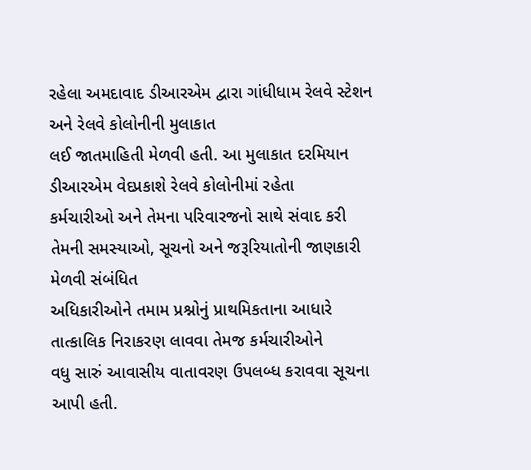રહેલા અમદાવાદ ડીઆરએમ દ્વારા ગાંધીધામ રેલવે સ્ટેશન અને રેલવે કોલોનીની મુલાકાત
લઈ જાતમાહિતી મેળવી હતી. આ મુલાકાત દરમિયાન ડીઆરએમ વેદપ્રકાશે રેલવે કોલોનીમાં રહેતા
કર્મચારીઓ અને તેમના પરિવારજનો સાથે સંવાદ કરી તેમની સમસ્યાઓ, સૂચનો અને જરૂરિયાતોની જાણકારી મેળવી સંબંધિત
અધિકારીઓને તમામ પ્રશ્નોનું પ્રાથમિકતાના આધારે તાત્કાલિક નિરાકરણ લાવવા તેમજ કર્મચારીઓને
વધુ સારું આવાસીય વાતાવરણ ઉપલબ્ધ કરાવવા સૂચના આપી હતી.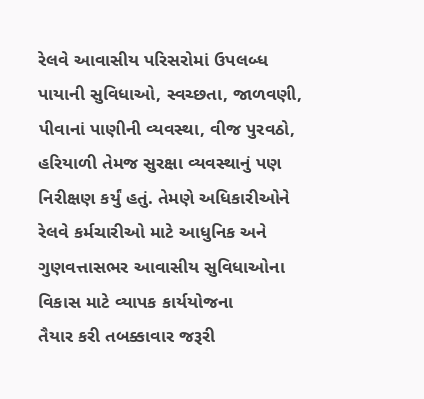રેલવે આવાસીય પરિસરોમાં ઉપલબ્ધ
પાયાની સુવિધાઓ, સ્વચ્છતા, જાળવણી,
પીવાનાં પાણીની વ્યવસ્થા, વીજ પુરવઠો, હરિયાળી તેમજ સુરક્ષા વ્યવસ્થાનું પણ નિરીક્ષણ કર્યું હતું. તેમણે અધિકારીઓને
રેલવે કર્મચારીઓ માટે આધુનિક અને ગુણવત્તાસભર આવાસીય સુવિધાઓના વિકાસ માટે વ્યાપક કાર્યયોજના
તૈયાર કરી તબક્કાવાર જરૂરી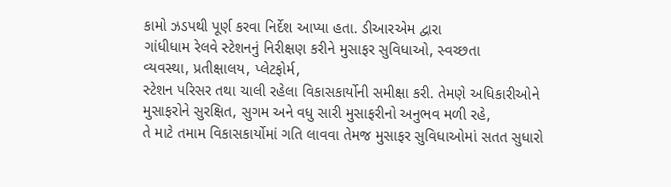કામો ઝડપથી પૂર્ણ કરવા નિર્દેશ આપ્યા હતા. ડીઆરએમ દ્વારા
ગાંધીધામ રેલવે સ્ટેશનનું નિરીક્ષણ કરીને મુસાફર સુવિધાઓ, સ્વચ્છતા
વ્યવસ્થા, પ્રતીક્ષાલય, પ્લેટફોર્મ,
સ્ટેશન પરિસર તથા ચાલી રહેલા વિકાસકાર્યોની સમીક્ષા કરી. તેમણે અધિકારીઓને
મુસાફરોને સુરક્ષિત, સુગમ અને વધુ સારી મુસાફરીનો અનુભવ મળી રહે,
તે માટે તમામ વિકાસકાર્યોમાં ગતિ લાવવા તેમજ મુસાફર સુવિધાઓમાં સતત સુધારો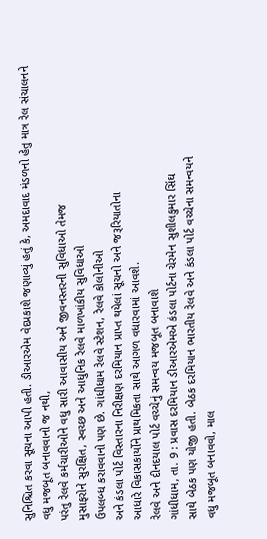સુનિશ્ચિત કરવા સૂચના આપી હતી. ડીઆરએમ વેદપ્રકાશે જણાવ્યું હતું કે, અમદાવાદ મંડળનો હેતુ માત્ર રેલ સંચાલનને વધુ મજબૂત બનાવવાનો જ નથી,
પરંતુ રેલવે કર્મચારીઓને વધુ સારી આવાસીય અને જીવનસ્તરની સુવિધાઓ તેમજ
મુસાફરોને સુરક્ષિત, સ્વચ્છ અને આધુનિક રેલવે માળખાંકીય સુવિધાઓ
ઉપલબ્ધ કરાવવાનો પણ છે. ગાંધીધામ રેલવે સ્ટેશન, રેલવે કોલોનીઓ
અને કંડલા પોર્ટ વિસ્તારના નિરીક્ષણ દરમિયાન પ્રાપ્ત થયેલાં સૂચનો અને જરૂરિયાતોના
આધારે વિકાસકાર્યોને પ્રાથમિકતા સાથે આગળ વધારવામાં આવશે.
રેલવે અને દીનદયાલ પોર્ટ વચ્ચેનું સમન્વય મજબૂત બનાવાશે
ગાંધીધામ, તા. 9 : પ્રવાસ દરમિયાન ડીઆરએમએ કંડલા પોર્ટના ચેરમેન સુશીલકુમાર સિંઘ
સાથે બેઠક પણ યોજી હતી. બેઠક દરમિયાન ભારતીય રેલવે અને કંડલા પોર્ટ વચ્ચેના સમન્વયને
વધુ મજબૂત બનાવવો, માલ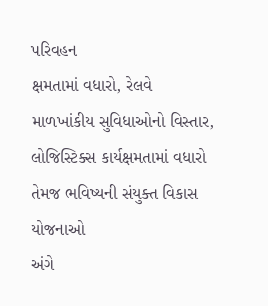પરિવહન
ક્ષમતામાં વધારો, રેલવે માળખાંકીય સુવિધાઓનો વિસ્તાર,
લોજિસ્ટિક્સ કાર્યક્ષમતામાં વધારો તેમજ ભવિષ્યની સંયુક્ત વિકાસ યોજનાઓ
અંગે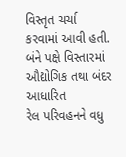વિસ્તૃત ચર્ચા કરવામાં આવી હતી. બંને પક્ષે વિસ્તારમાં ઔદ્યોગિક તથા બંદર આધારિત
રેલ પરિવહનને વધુ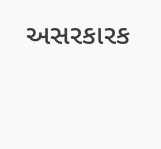અસરકારક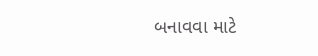બનાવવા માટે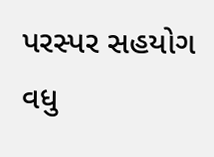પરસ્પર સહયોગ વધુ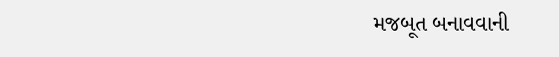મજબૂત બનાવવાની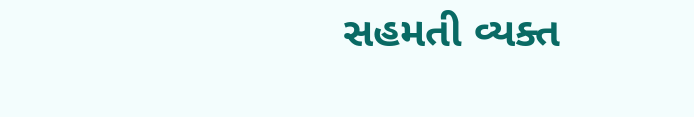સહમતી વ્યક્ત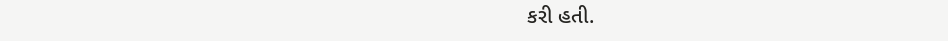કરી હતી.